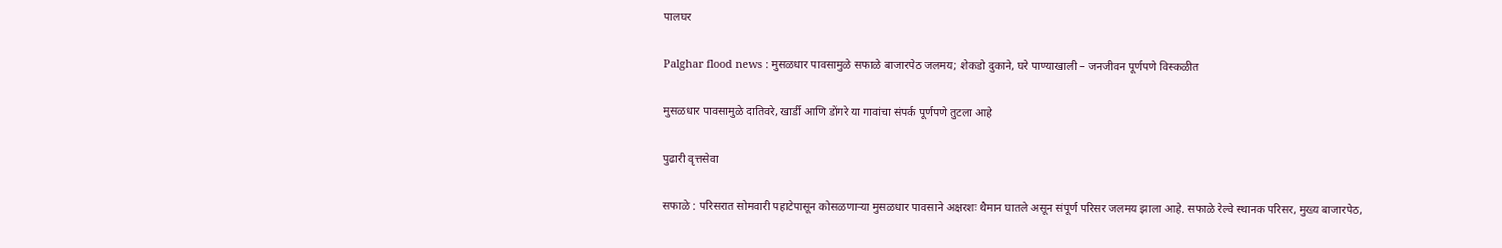पालघर

Palghar flood news : मुसळधार पावसामुळे सफाळे बाजारपेठ जलमय; शेकडो दुकाने, घरे पाण्याखाली – जनजीवन पूर्णपणे विस्कळीत

मुसळधार पावसामुळे दातिवरे, खार्डी आणि डोंगरे या गावांचा संपर्क पूर्णपणे तुटला आहे

पुढारी वृत्तसेवा

सफाळे : परिसरात सोमवारी पहाटेपासून कोसळणाऱ्या मुसळधार पावसाने अक्षरशः थैमान घातले असून संपूर्ण परिसर जलमय झाला आहे. सफाळे रेल्वे स्थानक परिसर, मुख्य बाजारपेठ,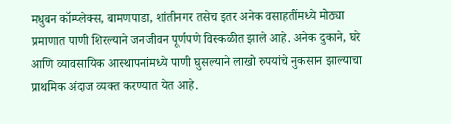मधुबन कॉम्प्लेक्स, बामणपाडा, शांतीनगर तसेच इतर अनेक वसाहतींमध्ये मोठ्या प्रमाणात पाणी शिरल्याने जनजीवन पूर्णपणे विस्कळीत झाले आहे. अनेक दुकाने, घरे आणि व्यावसायिक आस्थापनांमध्ये पाणी घुसल्याने लाखो रुपयांचे नुकसान झाल्याचा प्राथमिक अंदाज व्यक्त करण्यात येत आहे.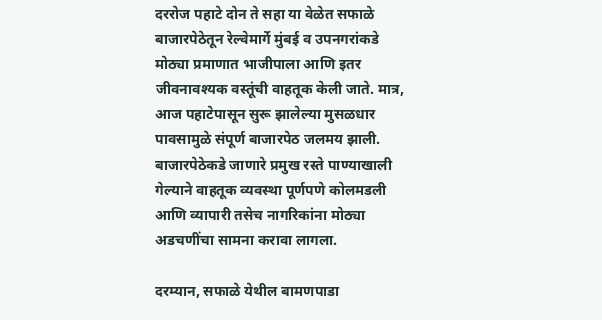दररोज पहाटे दोन ते सहा या वेळेत सफाळे बाजारपेठेतून रेल्वेमार्गे मुंबई व उपनगरांकडे मोठ्या प्रमाणात भाजीपाला आणि इतर जीवनावश्यक वस्तूंची वाहतूक केली जाते. मात्र, आज पहाटेपासून सुरू झालेल्या मुसळधार पावसामुळे संपूर्ण बाजारपेठ जलमय झाली. बाजारपेठेकडे जाणारे प्रमुख रस्ते पाण्याखाली गेल्याने वाहतूक व्यवस्था पूर्णपणे कोलमडली आणि व्यापारी तसेच नागरिकांना मोठ्या अडचणींचा सामना करावा लागला.

दरम्यान, सफाळे येथील बामणपाडा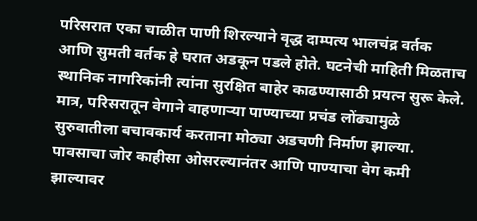परिसरात एका चाळीत पाणी शिरल्याने वृद्ध दाम्पत्य भालचंद्र वर्तक आणि सुमती वर्तक हे घरात अडकून पडले होते. घटनेची माहिती मिळताच स्थानिक नागरिकांनी त्यांना सुरक्षित बाहेर काढण्यासाठी प्रयत्न सुरू केले. मात्र, परिसरातून वेगाने वाहणाऱ्या पाण्याच्या प्रचंड लोंढ्यामुळे सुरुवातीला बचावकार्य करताना मोठ्या अडचणी निर्माण झाल्या. पावसाचा जोर काहीसा ओसरल्यानंतर आणि पाण्याचा वेग कमी झाल्यावर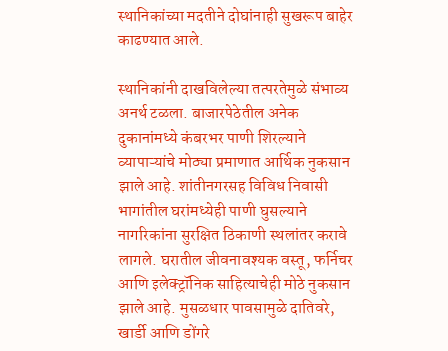स्थानिकांच्या मदतीने दोघांनाही सुखरूप बाहेर काढण्यात आले.

स्थानिकांनी दाखविलेल्या तत्परतेमुळे संभाव्य अनर्थ टळला. बाजारपेठेतील अनेक दुकानांमध्ये कंबरभर पाणी शिरल्याने व्यापाऱ्यांचे मोठ्या प्रमाणात आर्थिक नुकसान झाले आहे. शांतीनगरसह विविध निवासी भागांतील घरांमध्येही पाणी घुसल्याने नागरिकांना सुरक्षित ठिकाणी स्थलांतर करावे लागले. घरातील जीवनावश्यक वस्तू, फर्निचर आणि इलेक्ट्रॉनिक साहित्याचेही मोठे नुकसान झाले आहे. मुसळधार पावसामुळे दातिवरे, खार्डी आणि डोंगरे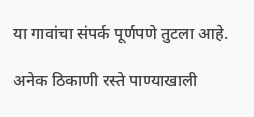या गावांचा संपर्क पूर्णपणे तुटला आहे.

अनेक ठिकाणी रस्ते पाण्याखाली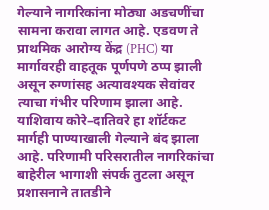गेल्याने नागरिकांना मोठ्या अडचणींचा सामना करावा लागत आहे. एडवण ते प्राथमिक आरोग्य केंद्र (PHC) या मार्गावरही वाहतूक पूर्णपणे ठप्प झाली असून रुग्णांसह अत्यावश्यक सेवांवर त्याचा गंभीर परिणाम झाला आहे. याशिवाय कोरे–दातिवरे हा शॉर्टकट मार्गही पाण्याखाली गेल्याने बंद झाला आहे. परिणामी परिसरातील नागरिकांचा बाहेरील भागाशी संपर्क तुटला असून प्रशासनाने तातडीने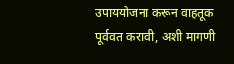उपाययोजना करून वाहतूक पूर्ववत करावी, अशी मागणी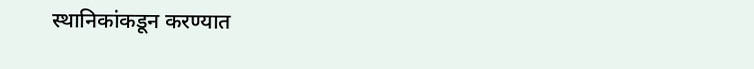स्थानिकांकडून करण्यात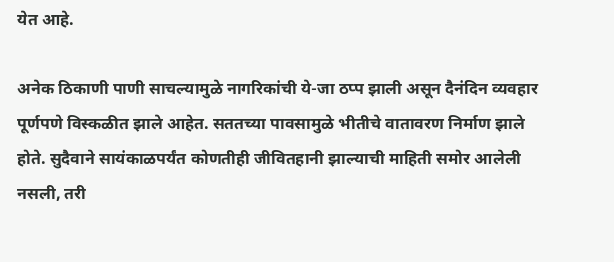येत आहे.

अनेक ठिकाणी पाणी साचल्यामुळे नागरिकांची ये-जा ठप्प झाली असून दैनंदिन व्यवहार पूर्णपणे विस्कळीत झाले आहेत. सततच्या पावसामुळे भीतीचे वातावरण निर्माण झाले होते. सुदैवाने सायंकाळपर्यंत कोणतीही जीवितहानी झाल्याची माहिती समोर आलेली नसली, तरी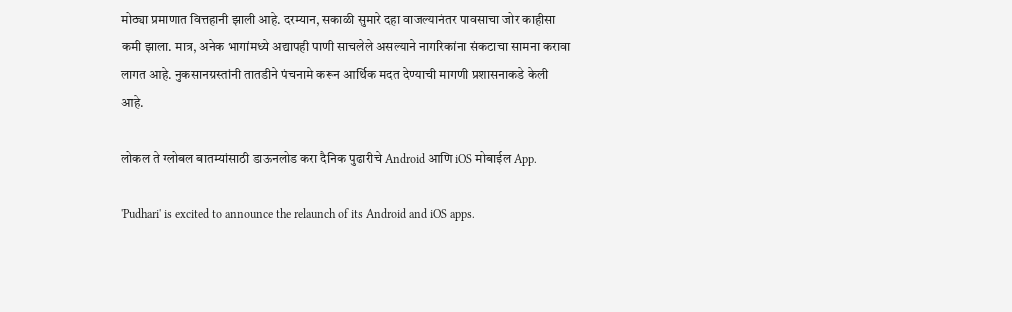मोठ्या प्रमाणात वित्तहानी झाली आहे. दरम्यान, सकाळी सुमारे दहा वाजल्यानंतर पावसाचा जोर काहीसा कमी झाला. मात्र, अनेक भागांमध्ये अद्यापही पाणी साचलेले असल्याने नागरिकांना संकटाचा सामना करावा लागत आहे. नुकसानग्रस्तांनी तातडीने पंचनामे करून आर्थिक मदत देण्याची मागणी प्रशासनाकडे केली आहे.

लोकल ते ग्लोबल बातम्यांसाठी डाऊनलोड करा दैनिक पुढारीचे Android आणि iOS मोबाईल App.

'Pudhari' is excited to announce the relaunch of its Android and iOS apps.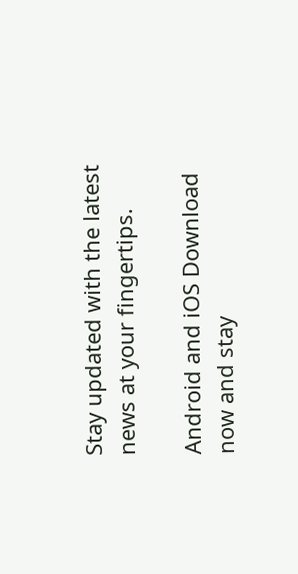Stay updated with the latest news at your fingertips.

Android and iOS Download now and stay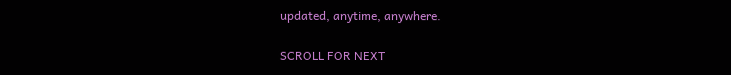updated, anytime, anywhere.

SCROLL FOR NEXT